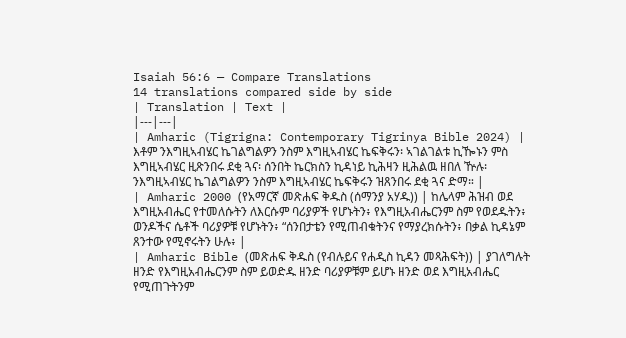Isaiah 56:6 — Compare Translations
14 translations compared side by side
| Translation | Text |
|---|---|
| Amharic (Tigrigna: Contemporary Tigrinya Bible 2024) | እቶም ንእግዚኣብሄር ኬገልግልዎን ንስም እግዚኣብሄር ኬፍቅሩን፡ ኣገልገልቱ ኪዀኑን ምስ እግዚኣብሄር ዚጽንበሩ ደቂ ጓና፡ ሰንበት ኬርክስን ኪዳነይ ኪሕዛን ዚሕልዉ ዘበለ ዅሉ፡ ንእግዚኣብሄር ኬገልግልዎን ንስም እግዚኣብሄር ኬፍቅሩን ዝጸንበሩ ደቂ ጓና ድማ። |
| Amharic 2000 (የአማርኛ መጽሐፍ ቅዱስ (ሰማንያ አሃዱ)) | ከሌላም ሕዝብ ወደ እግዚአብሔር የተመለሱትን ለእርሱም ባሪያዎች የሆኑትን፥ የእግዚአብሔርንም ስም የወደዱትን፥ ወንዶችና ሴቶች ባሪያዎቹ የሆኑትን፥ “ሰንበታቴን የሚጠብቁትንና የማያረክሱትን፥ በቃል ኪዳኔም ጸንተው የሚኖሩትን ሁሉ፥ |
| Amharic Bible (መጽሐፍ ቅዱስ (የብሉይና የሐዲስ ኪዳን መጻሕፍት)) | ያገለግሉት ዘንድ የእግዚአብሔርንም ስም ይወድዱ ዘንድ ባሪያዎቹም ይሆኑ ዘንድ ወደ እግዚአብሔር የሚጠጉትንም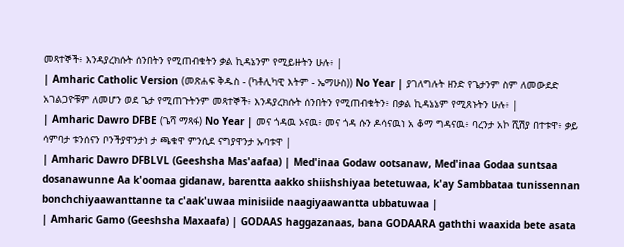መጻተኞች፥ እንዳያረክሱት ሰንበትን የሚጠብቁትን ቃል ኪዳኔንም የሚይዙትን ሁሉ፥ |
| Amharic Catholic Version (መጽሐፍ ቅዱስ - (ካቶሊካዊ እትም - ኤማሁስ)) No Year | ያገለግሉት ዘንድ የጌታንም ስም ለመውደድ አገልጋዮቹም ለመሆን ወደ ጌታ የሚጠጉትንም መጻተኞች፥ እንዳያረክሱት ሰንበትን የሚጠብቁትን፥ በቃል ኪዳኔኔም የሚጸኑትን ሁሉ፥ |
| Amharic Dawro DFBE (ጌሻ ማጻፋ) No Year | መና ጎዳዉ ኦናዉ፥ መና ጎዳ ሱን ዶሳናዉነ አ ቆማ ግዳናዉ፥ ባረንታ አኮ ሺሽያ በተቱዋ፥ ቃይ ሳምባታ ቱንሰናን ቦንችያዋንታነ ታ ጫቁዋ ምንሲደ ናግያዋንታ ኡባቱዋ |
| Amharic Dawro DFBLVL (Geeshsha Mas'aafaa) | Med'inaa Godaw ootsanaw, Med'inaa Godaa suntsaa dosanawunne Aa k'oomaa gidanaw, barentta aakko shiishshiyaa betetuwaa, k'ay Sambbataa tunissennan bonchchiyaawanttanne ta c'aak'uwaa minisiide naagiyaawantta ubbatuwaa |
| Amharic Gamo (Geeshsha Maxaafa) | GODAAS haggazanaas, bana GODAARA gaththi waaxida bete asata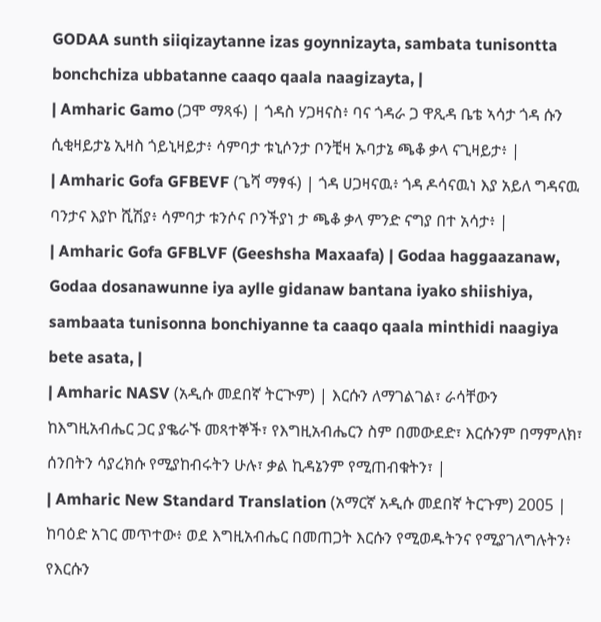GODAA sunth siiqizaytanne izas goynnizayta, sambata tunisontta bonchchiza ubbatanne caaqo qaala naagizayta, |
| Amharic Gamo (ጋሞ ማጻፋ) | ጎዳስ ሃጋዛናስ፥ ባና ጎዳራ ጋ ዋጺዳ ቤቴ ኣሳታ ጎዳ ሱን ሲቂዛይታኔ ኢዛስ ጎይኒዛይታ፥ ሳምባታ ቱኒሶንታ ቦንቺዛ ኡባታኔ ጫቆ ቃላ ናጊዛይታ፥ |
| Amharic Gofa GFBEVF (ጌሻ ማፃፋ) | ጎዳ ሀጋዛናዉ፥ ጎዳ ዶሳናዉነ እያ አይለ ግዳናዉ ባንታና እያኮ ሺሽያ፥ ሳምባታ ቱንሶና ቦንችያነ ታ ጫቆ ቃላ ምንድ ናግያ በተ አሳታ፥ |
| Amharic Gofa GFBLVF (Geeshsha Maxaafa) | Godaa haggaazanaw, Godaa dosanawunne iya aylle gidanaw bantana iyako shiishiya, sambaata tunisonna bonchiyanne ta caaqo qaala minthidi naagiya bete asata, |
| Amharic NASV (አዲሱ መደበኛ ትርጒም) | እርሱን ለማገልገል፣ ራሳቸውን ከእግዚአብሔር ጋር ያቈራኙ መጻተኞች፣ የእግዚአብሔርን ስም በመውደድ፣ እርሱንም በማምለክ፣ ሰንበትን ሳያረክሱ የሚያከብሩትን ሁሉ፣ ቃል ኪዳኔንም የሚጠብቁትን፣ |
| Amharic New Standard Translation (አማርኛ አዲሱ መደበኛ ትርጉም) 2005 | ከባዕድ አገር መጥተው፥ ወደ እግዚአብሔር በመጠጋት እርሱን የሚወዱትንና የሚያገለግሉትን፥ የእርሱን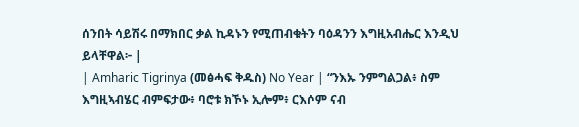ሰንበት ሳይሽሩ በማክበር ቃል ኪዳኑን የሚጠብቁትን ባዕዳንን እግዚአብሔር እንዲህ ይላቸዋል፦ |
| Amharic Tigrinya (መፅሓፍ ቅዱስ) No Year | “ንእኡ ንምግልጋል፥ ስም እግዚኣብሄር ብምፍታው፥ ባሮቱ ክኾኑ ኢሎም፥ ርእሶም ናብ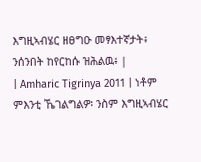እግዚኣብሄር ዘፀግዑ መፃእተኛታት፥ ንሰንበት ከየርከሱ ዝሕልዉ፥ |
| Amharic Tigrinya 2011 | ነቶም ምእንቲ ኼገልግልዎ፡ ንስም እግዚኣብሄር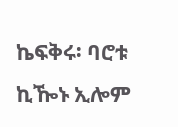ኬፍቅሩ፡ ባሮቱ ኪዀኑ ኢሎም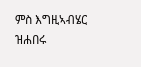ምስ እግዚኣብሄር ዝሐበሩ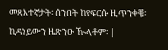መጻእተኛታት፡ ሰንበት ከየፍርሱ ዚጥንቀቑ፡ ኪዳነይውን ዜጽንዑ ዂላቶም፡ |